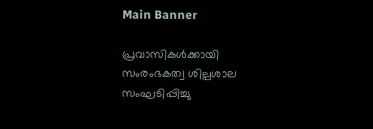Main Banner

പ്രവാസികള്‍ക്കായി സംരംഭകത്വ ശില്പശാല സംഘടിപ്പിച്ചു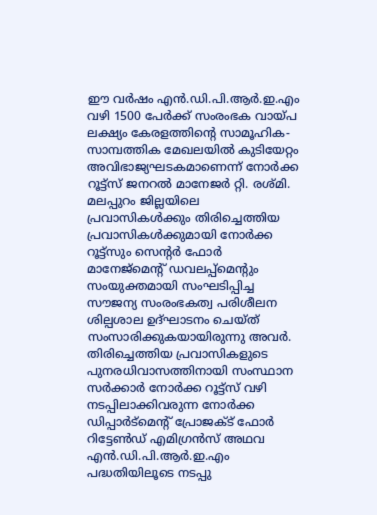ഈ വര്‍ഷം എന്‍.ഡി.പി.ആര്‍.ഇ.എം വഴി 1500 പേര്‍ക്ക് സംരംഭക വായ്പ ലക്ഷ്യം കേരളത്തിന്റെ സാമൂഹിക-സാമ്പത്തിക മേഖലയില്‍ കുടിയേറ്റം അവിഭാജ്യഘടകമാണെന്ന് നോര്‍ക്ക റൂട്ട്സ് ജനറല്‍ മാനേജര്‍ റ്റി. രശ്മി. മലപ്പുറം ജില്ലയിലെ പ്രവാസികള്‍ക്കും തിരിച്ചെത്തിയ പ്രവാസികള്‍ക്കുമായി നോര്‍ക്ക റൂട്ട്സും സെന്റര്‍ ഫോര്‍ മാനേജ്മെന്റ് ഡവലപ്പ്മെന്റും സംയുക്തമായി സംഘടിപ്പിച്ച സൗജന്യ സംരംഭകത്വ പരിശീലന ശില്പശാല ഉദ്ഘാടനം ചെയ്ത് സംസാരിക്കുകയായിരുന്നു അവര്‍. തിരിച്ചെത്തിയ പ്രവാസികളുടെ പുനരധിവാസത്തിനായി സംസ്ഥാന സര്‍ക്കാര്‍ നോര്‍ക്ക റൂട്ട്സ് വഴി നടപ്പിലാക്കിവരുന്ന നോര്‍ക്ക ഡിപ്പാര്‍ട്മെന്റ് പ്രോജക്ട് ഫോര്‍ റിട്ടേണ്‍ഡ് എമിഗ്രന്‍സ് അഥവ എന്‍.ഡി.പി.ആര്‍.ഇ.എം പദ്ധതിയിലൂടെ നടപ്പു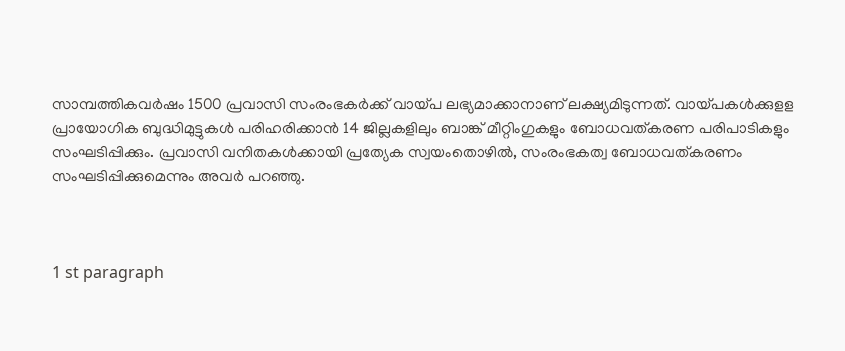സാമ്പത്തികവര്‍ഷം 1500 പ്രവാസി സംരംഭകര്‍ക്ക് വായ്പ ലഭ്യമാക്കാനാണ് ലക്ഷ്യമിടുന്നത്. വായ്പകള്‍ക്കുളള പ്രായോഗിക ബുദ്ധിമുട്ടുകള്‍ പരിഹരിക്കാന്‍ 14 ജില്ലകളിലും ബാങ്ക് മീറ്റിംഗുകളും ബോധവത്കരണ പരിപാടികളും സംഘടിപ്പിക്കും. പ്രവാസി വനിതകള്‍ക്കായി പ്രത്യേക സ്വയംതൊഴില്‍, സംരംഭകത്വ ബോധവത്കരണം സംഘടിപ്പിക്കുമെന്നും അവര്‍ പറഞ്ഞു.



1 st paragraph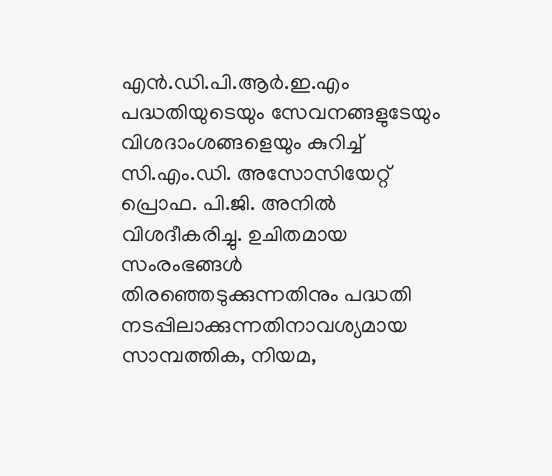എന്‍.ഡി.പി.ആര്‍.ഇ.എം പദ്ധതിയുടെയും സേവനങ്ങളുടേയും വിശദാംശങ്ങളെയും കുറിച്ച് സി.എം.ഡി. അസോസിയേറ്റ് പ്രൊഫ. പി.ജി. അനില്‍ വിശദീകരിച്ചു. ഉചിതമായ സംരംഭങ്ങള്‍ തിരഞ്ഞെടുക്കുന്നതിനും പദ്ധതി നടപ്പിലാക്കുന്നതിനാവശ്യമായ സാമ്പത്തിക, നിയമ,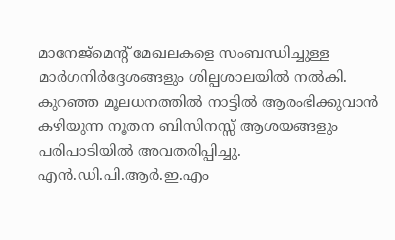മാനേജ്മെന്റ് മേഖലകളെ സംബന്ധിച്ചുള്ള മാര്‍ഗനിര്‍ദ്ദേശങ്ങളും ശില്പശാലയില്‍ നല്‍കി. കുറഞ്ഞ മൂലധനത്തില്‍ നാട്ടില്‍ ആരംഭിക്കുവാന്‍ കഴിയുന്ന നൂതന ബിസിനസ്സ് ആശയങ്ങളും പരിപാടിയില്‍ അവതരിപ്പിച്ചു. എന്‍.ഡി.പി.ആര്‍.ഇ.എം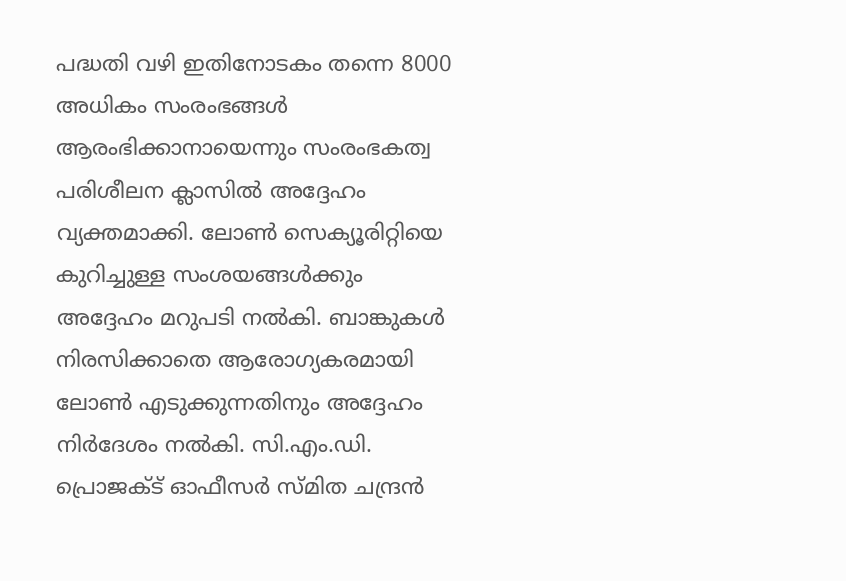പദ്ധതി വഴി ഇതിനോടകം തന്നെ 8000 അധികം സംരംഭങ്ങള്‍ ആരംഭിക്കാനായെന്നും സംരംഭകത്വ പരിശീലന ക്ലാസില്‍ അദ്ദേഹം വ്യക്തമാക്കി. ലോണ്‍ സെക്യൂരിറ്റിയെ കുറിച്ചുള്ള സംശയങ്ങള്‍ക്കും അദ്ദേഹം മറുപടി നല്‍കി. ബാങ്കുകള്‍ നിരസിക്കാതെ ആരോഗ്യകരമായി ലോണ്‍ എടുക്കുന്നതിനും അദ്ദേഹം നിര്‍ദേശം നല്‍കി. സി.എം.ഡി. പ്രൊജക്ട് ഓഫീസര്‍ സ്മിത ചന്ദ്രന്‍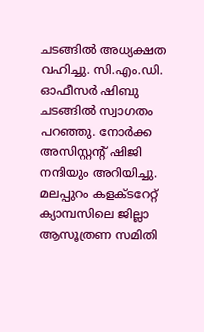ചടങ്ങില്‍ അധ്യക്ഷത വഹിച്ചു. സി.എം.ഡി. ഓഫീസര്‍ ഷിബു ചടങ്ങില്‍ സ്വാഗതം പറഞ്ഞു. നോര്‍ക്ക അസിസ്റ്റന്റ് ഷിജി നന്ദിയും അറിയിച്ചു. മലപ്പുറം കളക്ടറേറ്റ് ക്യാമ്പസിലെ ജില്ലാ ആസൂത്രണ സമിതി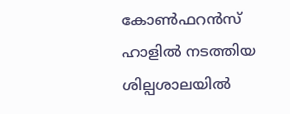കോണ്‍ഫറന്‍സ് ഹാളില്‍ നടത്തിയ ശില്പശാലയില്‍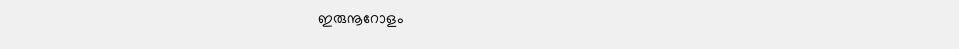ഇരുനൂറോളം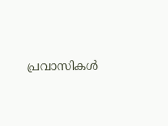പ്രവാസികള്‍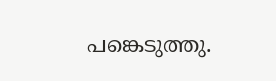പങ്കെടുത്തു.